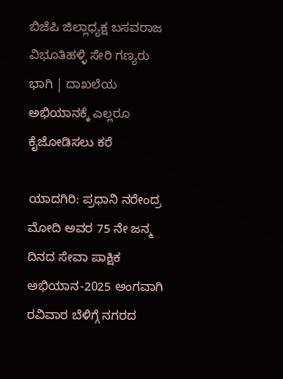ಬಿಜೆಪಿ ಜಿಲ್ಲಾಧ್ಯಕ್ಷ ಬಸವರಾಜ ವಿಭೂತಿಹಳ್ಳಿ ಸೇರಿ ಗಣ್ಯರು ಭಾಗಿ | ದಾಖಲೆಯ ಅಭಿಯಾನಕ್ಕೆ ಎಲ್ಲರೂ ಕೈಜೋಡಿಸಲು ಕರೆ

ಯಾದಗಿರಿ: ಪ್ರಧಾನಿ ನರೇಂದ್ರ ಮೋದಿ ಅವರ 75 ನೇ ಜನ್ಮ ದಿನದ ಸೇವಾ ಪಾಕ್ಷಿಕ ಅಭಿಯಾನ-2025 ಅಂಗವಾಗಿ ರವಿವಾರ ಬೆಳಿಗ್ಗೆ ನಗರದ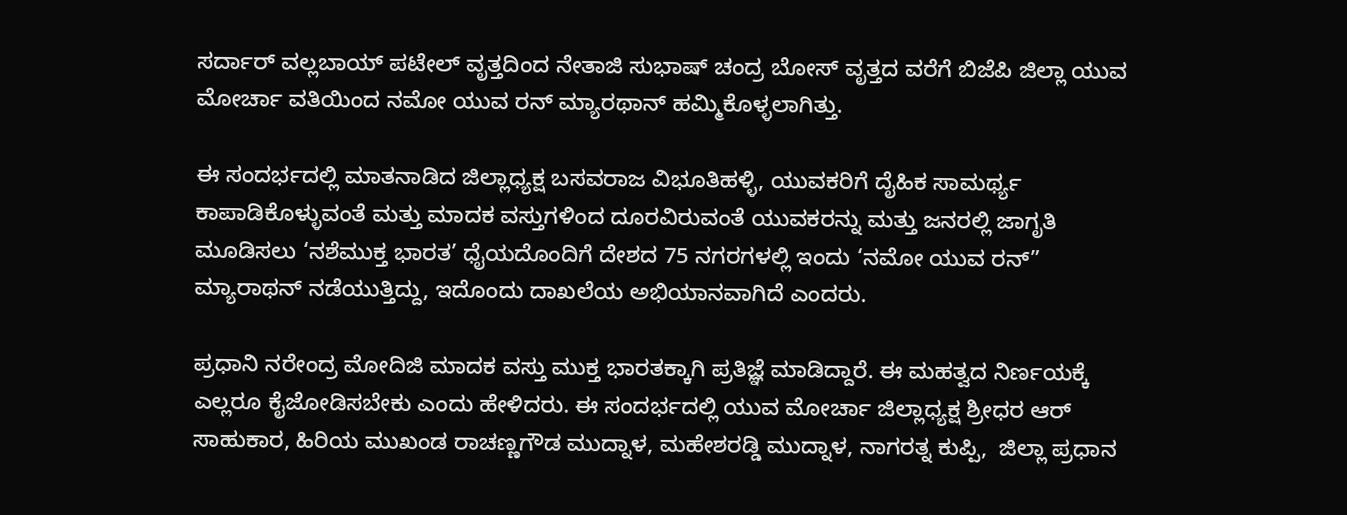ಸರ್ದಾರ್ ವಲ್ಲಬಾಯ್ ಪಟೇಲ್ ವೃತ್ತದಿಂದ ನೇತಾಜಿ ಸುಭಾಷ್ ಚಂದ್ರ ಬೋಸ್ ವೃತ್ತದ ವರೆಗೆ ಬಿಜೆಪಿ ಜಿಲ್ಲಾ ಯುವ ಮೋರ್ಚಾ ವತಿಯಿಂದ ನಮೋ ಯುವ ರನ್ ಮ್ಯಾರಥಾನ್ ಹಮ್ಮಿಕೊಳ್ಳಲಾಗಿತ್ತು.

ಈ ಸಂದರ್ಭದಲ್ಲಿ ಮಾತನಾಡಿದ ಜಿಲ್ಲಾಧ್ಯಕ್ಷ ಬಸವರಾಜ ವಿಭೂತಿಹಳ್ಳಿ, ಯುವಕರಿಗೆ ದೈಹಿಕ ಸಾಮರ್ಥ್ಯ ಕಾಪಾಡಿಕೊಳ್ಳುವಂತೆ ಮತ್ತು ಮಾದಕ ವಸ್ತುಗಳಿಂದ ದೂರವಿರುವಂತೆ ಯುವಕರನ್ನು ಮತ್ತು ಜನರಲ್ಲಿ ಜಾಗೃತಿ ಮೂಡಿಸಲು ‘ನಶೆಮುಕ್ತ ಭಾರತ’ ಧೈಯದೊಂದಿಗೆ ದೇಶದ 75 ನಗರಗಳಲ್ಲಿ ಇಂದು ‘ನಮೋ ಯುವ ರನ್” ಮ್ಯಾರಾಥನ್ ನಡೆಯುತ್ತಿದ್ದು, ಇದೊಂದು ದಾಖಲೆಯ ಅಭಿಯಾನವಾಗಿದೆ ಎಂದರು.

ಪ್ರಧಾನಿ ನರೇಂದ್ರ ಮೋದಿಜಿ ಮಾದಕ ವಸ್ತು ಮುಕ್ತ ಭಾರತಕ್ಕಾಗಿ ಪ್ರತಿಜ್ಞೆ ಮಾಡಿದ್ದಾರೆ. ಈ ಮಹತ್ವದ ನಿರ್ಣಯಕ್ಕೆ ಎಲ್ಲರೂ ಕೈಜೋಡಿಸಬೇಕು ಎಂದು ಹೇಳಿದರು. ಈ ಸಂದರ್ಭದಲ್ಲಿ ಯುವ ಮೋರ್ಚಾ ಜಿಲ್ಲಾಧ್ಯಕ್ಷ ಶ್ರೀಧರ ಆರ್ ಸಾಹುಕಾರ, ಹಿರಿಯ ಮುಖಂಡ ರಾಚಣ್ಣಗೌಡ ಮುದ್ನಾಳ, ಮಹೇಶರಡ್ಡಿ ಮುದ್ನಾಳ, ನಾಗರತ್ನ ಕುಪ್ಪಿ,  ಜಿಲ್ಲಾ ಪ್ರಧಾನ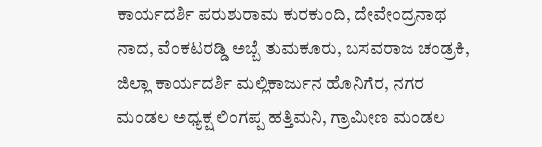ಕಾರ್ಯದರ್ಶಿ ಪರುಶುರಾಮ ಕುರಕುಂದಿ, ದೇವೇಂದ್ರನಾಥ ನಾದ, ವೆಂಕಟರಡ್ಡಿ ಅಬ್ಬೆ ತುಮಕೂರು, ಬಸವರಾಜ ಚಂಡ್ರಕಿ, ಜಿಲ್ಲಾ ಕಾರ್ಯದರ್ಶಿ ಮಲ್ಲಿಕಾರ್ಜುನ ಹೊನಿಗೆರ, ನಗರ ಮಂಡಲ ಅಧ್ಯಕ್ಷ ಲಿಂಗಪ್ಪ ಹತ್ತಿಮನಿ, ಗ್ರಾಮೀಣ ಮಂಡಲ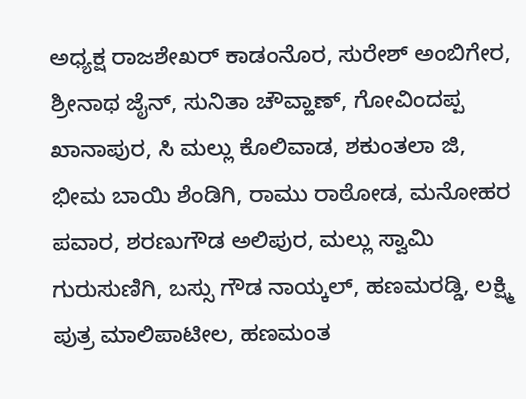ಅಧ್ಯಕ್ಷ ರಾಜಶೇಖರ್ ಕಾಡಂನೊರ, ಸುರೇಶ್ ಅಂಬಿಗೇರ, ಶ್ರೀನಾಥ ಜೈನ್, ಸುನಿತಾ ಚೌವ್ಹಾಣ್, ಗೋವಿಂದಪ್ಪ ಖಾನಾಪುರ, ಸಿ ಮಲ್ಲು ಕೊಲಿವಾಡ, ಶಕುಂತಲಾ ಜಿ, ಭೀಮ ಬಾಯಿ ಶೆಂಡಿಗಿ, ರಾಮು ರಾಠೋಡ, ಮನೋಹರ ಪವಾರ, ಶರಣುಗೌಡ ಅಲಿಪುರ, ಮಲ್ಲು ಸ್ವಾಮಿ ಗುರುಸುಣಿಗಿ, ಬಸ್ಸು ಗೌಡ ನಾಯ್ಕಲ್, ಹಣಮರಡ್ಡಿ, ಲಕ್ಷ್ಮಿ ಪುತ್ರ ಮಾಲಿಪಾಟೀಲ, ಹಣಮಂತ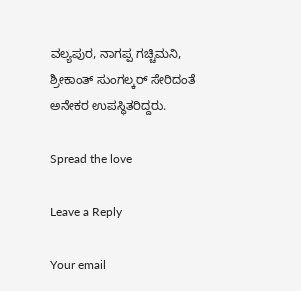ವಲ್ಯಪುರ, ನಾಗಪ್ಪ ಗಚ್ಚಿಮನಿ, ಶ್ರೀಕಾಂತ್ ಸುಂಗಲ್ಕರ್ ಸೇರಿದಂತೆ ಅನೇಕರ ಉಪಸ್ಥಿತರಿದ್ದರು.

Spread the love

Leave a Reply

Your email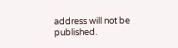address will not be published.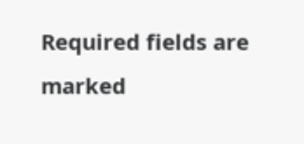Required fields are marked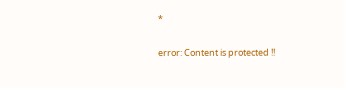*

error: Content is protected !!